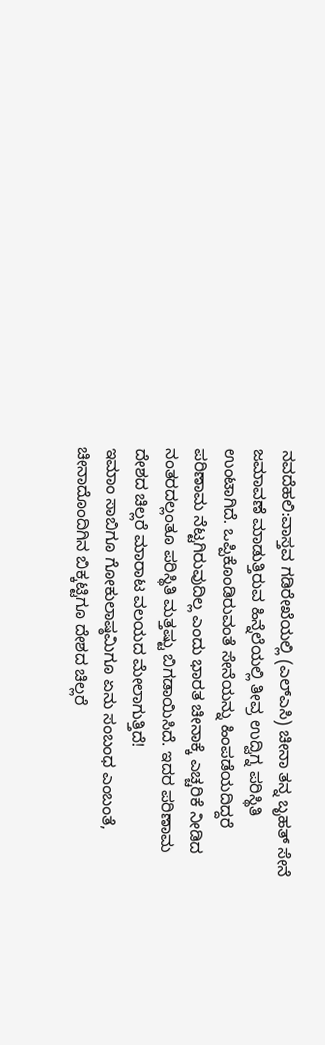ನವದೆಹಲಿ:ವಾಸ್ತವ ಗಡಿರೇಖೆಯಲ್ಲಿ (ಎಲ್ಎಸಿ) ಚೀನಾ ತನ್ನ ಬೃಹತ್ ಸೇನೆ ಜಮಾವಣೆ ಮಾಡುತ್ತಿರುವ ಹಿನ್ನೆಲೆಯಲ್ಲಿ ತೀವ್ರ ಉದ್ವಿಗ್ನ ಪರಿಸ್ಥಿತಿ ಉಂಟಾಗಿದೆ. ಒಪ್ಪಿಕೊಂಡಿರುವಂತೆ ಸೇನೆಯನ್ನು ಹಿಂಪಡೆಯದಿದ್ದರೆ ಪರಿಣಾಮ ನೆಟ್ಟಗಿರುವುದಿಲ್ಲ ಎಂದು ಭಾರತ ಚೀನಾಕ್ಕೆ ಎಚ್ಚರಿಕೆ ನೀಡಿದ ನಂತರದಲ್ಲಂತೂ ಪರಿಸ್ಥಿತಿ ಮತ್ತಷ್ಟು ಬಿಗಡಾಯಿಸಿದೆ. ಇದರ ಪರಿಣಾಮ ದೇಶದ ಚಿಲ್ಲರೆ ಮಾರಾಟ ವಲಯದ ಮೇಲಾಗುತ್ತಿದೆ!
ಇಮಾಂ ಸಾಬಿಗೂ ಗೋಕುಲಾಷ್ಠಮಿಗೂ ಏನು ಸಂಬಂಧ ಎಂಬಂತೆ, ಚೀನಾದೊಂದಿಗಿನ ಬಿಕ್ಕಟ್ಟಿಗೂ ದೇಶದ ಚಿಲ್ಲರೆ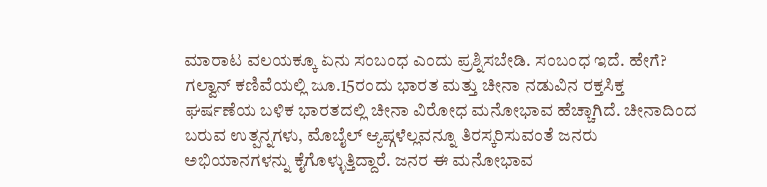ಮಾರಾಟ ವಲಯಕ್ಕೂ ಏನು ಸಂಬಂಧ ಎಂದು ಪ್ರಶ್ನಿಸಬೇಡಿ. ಸಂಬಂಧ ಇದೆ. ಹೇಗೆ?
ಗಲ್ವಾನ್ ಕಣಿವೆಯಲ್ಲಿ ಜೂ.15ರಂದು ಭಾರತ ಮತ್ತು ಚೀನಾ ನಡುವಿನ ರಕ್ತಸಿಕ್ತ ಘರ್ಷಣೆಯ ಬಳಿಕ ಭಾರತದಲ್ಲಿ ಚೀನಾ ವಿರೋಧ ಮನೋಭಾವ ಹೆಚ್ಚಾಗಿದೆ. ಚೀನಾದಿಂದ ಬರುವ ಉತ್ಪನ್ನಗಳು, ಮೊಬೈಲ್ ಆ್ಯಪ್ಗಳೆಲ್ಲವನ್ನೂ ತಿರಸ್ಕರಿಸುವಂತೆ ಜನರು ಅಭಿಯಾನಗಳನ್ನು ಕೈಗೊಳ್ಳುತ್ತಿದ್ದಾರೆ. ಜನರ ಈ ಮನೋಭಾವ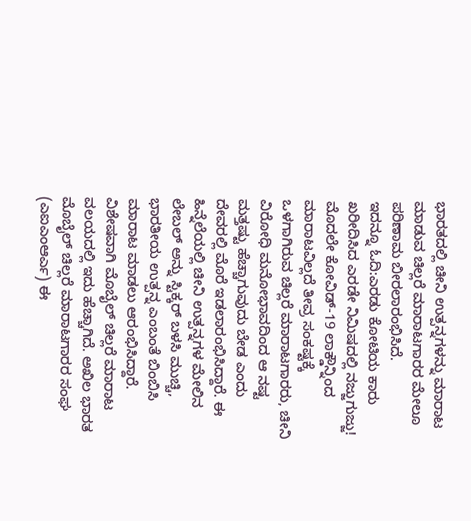ಭಾರತದಲ್ಲಿ ಚೀನಿ ಉತ್ಪನ್ನಗಳನ್ನು ಮಾರಾಟ ಮಾಡುವ ಚಿಲ್ಲರೆ ಮಾರಾಟಗಾರರ ಮೇಲೂ ಪರಿಣಾಮ ಬೀರಲಾರಂಭಿಸಿದೆ.
ಇದನ್ನೂ ಓದಿ:ಎರಡು ಕೋಟಿಯ ಕಾರು ಖರೀದಿಸಿದ ಎರಡೇ ನಿಮಿಷದಲ್ಲಿ ನಜ್ಜುಗುಜ್ಜು!
ಮೊದಲೇ ಕೋವಿಡ್-19 ಲಾಕ್ಡೌನ್ನಿಂದ ಮಾರಾಟವಿಲ್ಲದೆ ತೀವ್ರ ಸಂಕಷ್ಟಕ್ಕೆ ಒಳಗಾಗಿರುವ ಚಿಲ್ಲರೆ ಮಾರಾಟಗಾರರು, ಚೀನಿ ವಿರೋಧಿ ಮನೋಭಾವದಿಂದ ಆ ನಷ್ಟ ಮತ್ತಷ್ಟು ಹೆಚ್ಚಾಗುವುದು ಬೇಡ ಎಂದು ದೇವರಲ್ಲಿ ಮೊರೆ ಇಡಲಾರಂಭಿಸಿದ್ದಾರೆ. ಈ ಹಿನ್ನೆಲೆಯಲ್ಲಿ ಚೀನಿ ಉತ್ಪನ್ನಗಳ ಮೇಲಿನ ಲೇಬಲ್ ಅನ್ನು ಸ್ಟಿಕ್ಕರ್ ಬಳಸಿ ಮುಚ್ಚಿ, ಭಾರತೀಯ ಉತ್ಪನ್ನ ಎಂಬಂತೆ ಬಿಂಬಿಸಿ ಮಾರಾಟ ಮಾಡಲು ಆರಂಭಿಸಿದ್ದಾರೆ.
ವಿಶೇಷವಾಗಿ ಮೊಬೈಲ್ ಚಿಲ್ಲರೆ ಮಾರಾಟ ವಲಯದಲ್ಲಿ ಇದು ಹೆಚ್ಚಾಗಿದೆ. ಅಖಿಲ ಭಾರತ ಮೊಬೈಲ್ ಚಿಲ್ಲರೆ ಮಾರಾಟಗಾರರ ಸಂಘ (ಎಐಎಂಆರ್ಎ) ಈ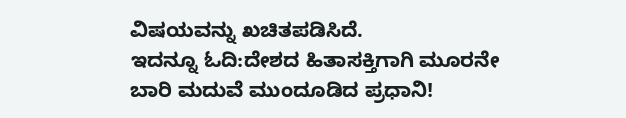ವಿಷಯವನ್ನು ಖಚಿತಪಡಿಸಿದೆ.
ಇದನ್ನೂ ಓದಿ:ದೇಶದ ಹಿತಾಸಕ್ತಿಗಾಗಿ ಮೂರನೇ ಬಾರಿ ಮದುವೆ ಮುಂದೂಡಿದ ಪ್ರಧಾನಿ!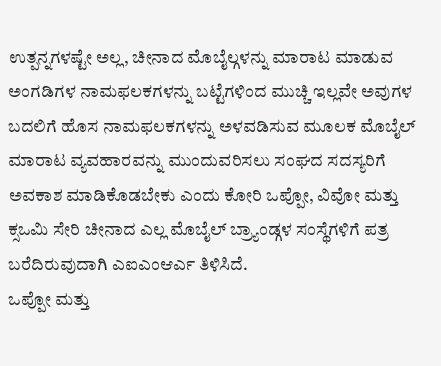ಉತ್ಪನ್ನಗಳಷ್ಟೇ ಅಲ್ಲ, ಚೀನಾದ ಮೊಬೈಲ್ಗಳನ್ನು ಮಾರಾಟ ಮಾಡುವ ಅಂಗಡಿಗಳ ನಾಮಫಲಕಗಳನ್ನು ಬಟ್ಟೆಗಳಿಂದ ಮುಚ್ಚಿ ಇಲ್ಲವೇ ಅವುಗಳ ಬದಲಿಗೆ ಹೊಸ ನಾಮಫಲಕಗಳನ್ನು ಅಳವಡಿಸುವ ಮೂಲಕ ಮೊಬೈಲ್ ಮಾರಾಟ ವ್ಯವಹಾರವನ್ನು ಮುಂದುವರಿಸಲು ಸಂಘದ ಸದಸ್ಯರಿಗೆ ಅವಕಾಶ ಮಾಡಿಕೊಡಬೇಕು ಎಂದು ಕೋರಿ ಒಪ್ಪೋ, ವಿವೋ ಮತ್ತು ಕ್ಸಒಮಿ ಸೇರಿ ಚೀನಾದ ಎಲ್ಲ ಮೊಬೈಲ್ ಬ್ರ್ಯಾಂಡ್ಗಳ ಸಂಸ್ಥೆಗಳಿಗೆ ಪತ್ರ ಬರೆದಿರುವುದಾಗಿ ಎಐಎಂಆರ್ಎ ತಿಳಿಸಿದೆ.
ಒಪ್ಪೋ ಮತ್ತು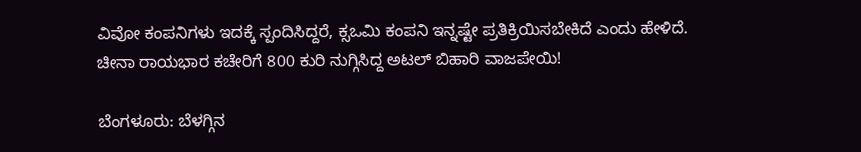ವಿವೋ ಕಂಪನಿಗಳು ಇದಕ್ಕೆ ಸ್ಪಂದಿಸಿದ್ದರೆ, ಕ್ಸಒಮಿ ಕಂಪನಿ ಇನ್ನಷ್ಟೇ ಪ್ರತಿಕ್ರಿಯಿಸಬೇಕಿದೆ ಎಂದು ಹೇಳಿದೆ.
ಚೀನಾ ರಾಯಭಾರ ಕಚೇರಿಗೆ 800 ಕುರಿ ನುಗ್ಗಿಸಿದ್ದ ಅಟಲ್ ಬಿಹಾರಿ ವಾಜಪೇಯಿ!

ಬೆಂಗಳೂರು: ಬೆಳಗ್ಗಿನ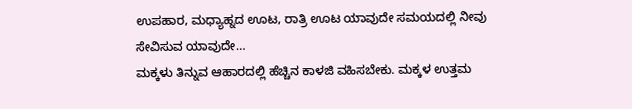ಉಪಹಾರ, ಮಧ್ಯಾಹ್ನದ ಊಟ, ರಾತ್ರಿ ಊಟ ಯಾವುದೇ ಸಮಯದಲ್ಲಿ ನೀವು ಸೇವಿಸುವ ಯಾವುದೇ…
ಮಕ್ಕಳು ತಿನ್ನುವ ಆಹಾರದಲ್ಲಿ ಹೆಚ್ಚಿನ ಕಾಳಜಿ ವಹಿಸಬೇಕು. ಮಕ್ಕಳ ಉತ್ತಮ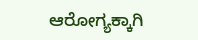ಆರೋಗ್ಯಕ್ಕಾಗಿ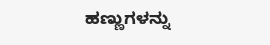ಹಣ್ಣುಗಳನ್ನು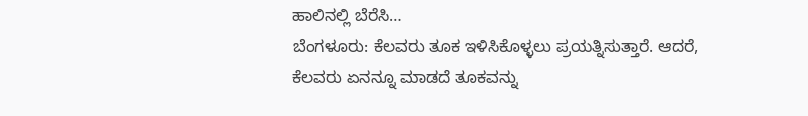ಹಾಲಿನಲ್ಲಿ ಬೆರೆಸಿ…
ಬೆಂಗಳೂರು: ಕೆಲವರು ತೂಕ ಇಳಿಸಿಕೊಳ್ಳಲು ಪ್ರಯತ್ನಿಸುತ್ತಾರೆ. ಆದರೆ, ಕೆಲವರು ಏನನ್ನೂ ಮಾಡದೆ ತೂಕವನ್ನು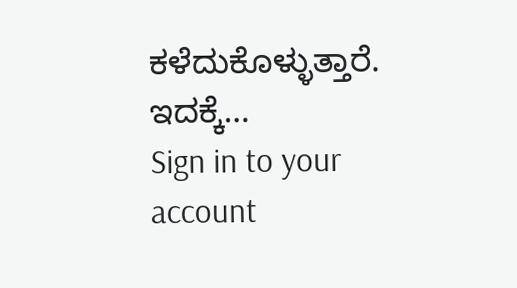ಕಳೆದುಕೊಳ್ಳುತ್ತಾರೆ. ಇದಕ್ಕೆ…
Sign in to your account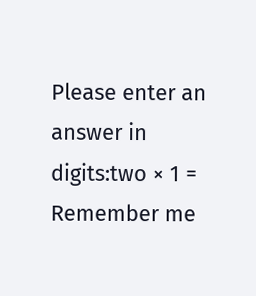Please enter an answer in digits:two × 1 =
Remember me